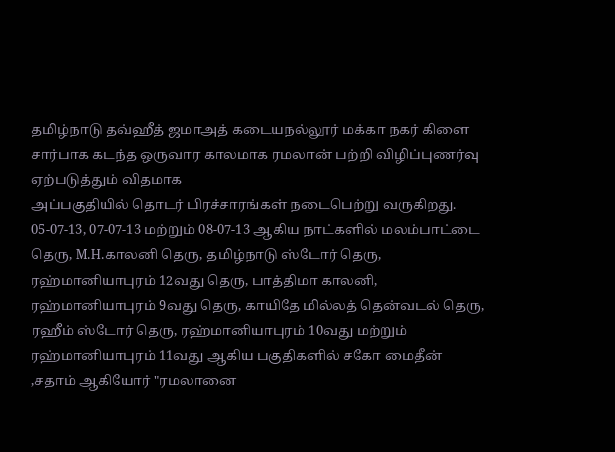தமிழ்நாடு தவ்ஹீத் ஜமாஅத் கடையநல்லூர் மக்கா நகர் கிளை சார்பாக கடந்த ஒருவார காலமாக ரமலான் பற்றி விழிப்புணர்வு ஏற்படுத்தும் விதமாக
அப்பகுதியில் தொடர் பிரச்சாரங்கள் நடைபெற்று வருகிறது.
05-07-13, 07-07-13 மற்றும் 08-07-13 ஆகிய நாட்களில் மலம்பாட்டை தெரு, M.H.காலனி தெரு, தமிழ்நாடு ஸ்டோர் தெரு, ரஹ்மானியாபுரம் 12வது தெரு, பாத்திமா காலனி, ரஹ்மானியாபுரம் 9வது தெரு, காயிதே மில்லத் தென்வடல் தெரு, ரஹீம் ஸ்டோர் தெரு, ரஹ்மானியாபுரம் 10வது மற்றும் ரஹ்மானியாபுரம் 11வது ஆகிய பகுதிகளில் சகோ மைதீன் ,சதாம் ஆகியோர் "ரமலானை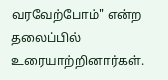வரவேற்போம்" என்ற தலைப்பில் உரையாற்றினார்கள்.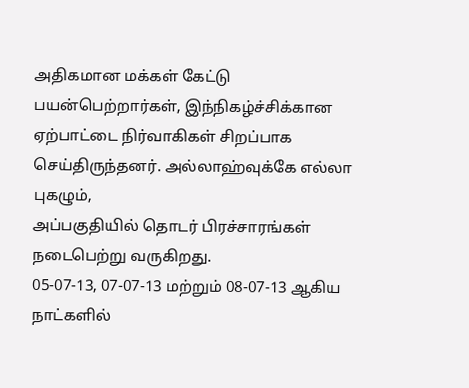அதிகமான மக்கள் கேட்டு பயன்பெற்றார்கள், இந்நிகழ்ச்சிக்கான ஏற்பாட்டை நிர்வாகிகள் சிறப்பாக செய்திருந்தனர். அல்லாஹ்வுக்கே எல்லா புகழும்,
அப்பகுதியில் தொடர் பிரச்சாரங்கள் நடைபெற்று வருகிறது.
05-07-13, 07-07-13 மற்றும் 08-07-13 ஆகிய நாட்களில்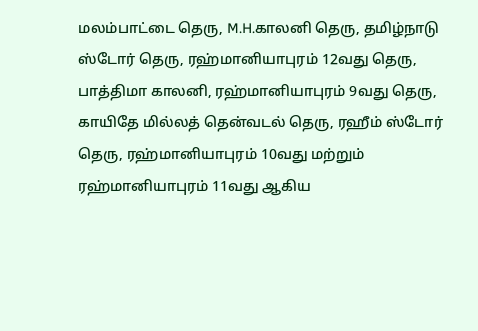மலம்பாட்டை தெரு, M.H.காலனி தெரு, தமிழ்நாடு ஸ்டோர் தெரு, ரஹ்மானியாபுரம் 12வது தெரு, பாத்திமா காலனி, ரஹ்மானியாபுரம் 9வது தெரு, காயிதே மில்லத் தென்வடல் தெரு, ரஹீம் ஸ்டோர் தெரு, ரஹ்மானியாபுரம் 10வது மற்றும் ரஹ்மானியாபுரம் 11வது ஆகிய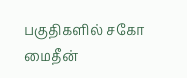பகுதிகளில் சகோ மைதீன்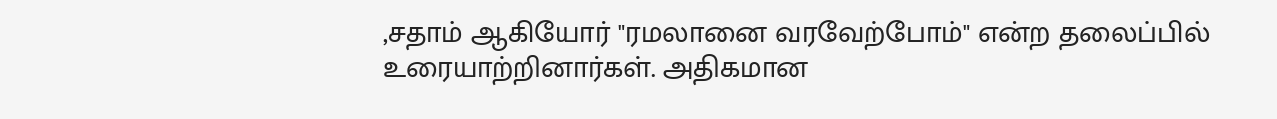,சதாம் ஆகியோர் "ரமலானை வரவேற்போம்" என்ற தலைப்பில் உரையாற்றினார்கள். அதிகமான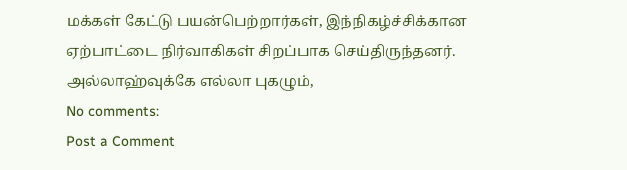மக்கள் கேட்டு பயன்பெற்றார்கள், இந்நிகழ்ச்சிக்கான ஏற்பாட்டை நிர்வாகிகள் சிறப்பாக செய்திருந்தனர். அல்லாஹ்வுக்கே எல்லா புகழும்,
No comments:
Post a Comment